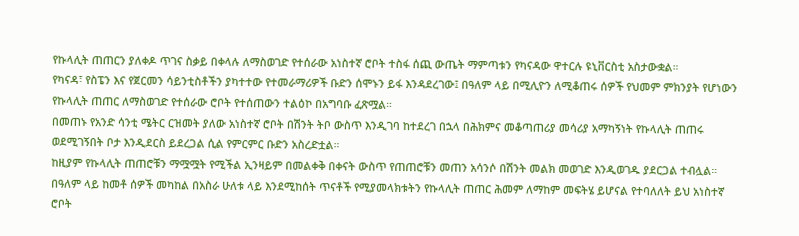የኩላሊት ጠጠርን ያለቀዶ ጥገና ስቃይ በቀላሉ ለማስወገድ የተሰራው አነስተኛ ሮቦት ተስፋ ሰጪ ውጤት ማምጣቱን የካናዳው ዋተርሉ ዩኒቨርስቲ አስታውቋል።
የካናዳ፣ የስፔን እና የጀርመን ሳይንቲስቶችን ያካተተው የተመራማሪዎች ቡድን ሰሞኑን ይፋ እንዳደረገው፤ በዓለም ላይ በሚሊዮን ለሚቆጠሩ ሰዎች የህመም ምክንያት የሆነውን የኩላሊት ጠጠር ለማስወገድ የተሰራው ሮቦት የተሰጠውን ተልዕኮ በአግባቡ ፈጽሟል።
በመጠኑ የአንድ ሳንቲ ሜትር ርዝመት ያለው አነስተኛ ሮቦት በሽንት ትቦ ውስጥ እንዲገባ ከተደረገ በኋላ በሕክምና መቆጣጠሪያ መሳሪያ አማካኝነት የኩላሊት ጠጠሩ ወደሚገኝበት ቦታ እንዲደርስ ይደረጋል ሲል የምርምር ቡድን አስረድቷል።
ከዚያም የኩላሊት ጠጠሮቹን ማሟሟት የሚችል ኢንዛይም በመልቀቅ በቀናት ውስጥ የጠጠሮቹን መጠን አሳንሶ በሽንት መልክ መወገድ እንዲወገዱ ያደርጋል ተብሏል።
በዓለም ላይ ከመቶ ሰዎች መካከል በአስራ ሁለቱ ላይ እንደሚከሰት ጥናቶች የሚያመላክቱትን የኩላሊት ጠጠር ሕመም ለማከም መፍትሄ ይሆናል የተባለለት ይህ አነስተኛ ሮቦት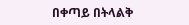በቀጣይ በትላልቅ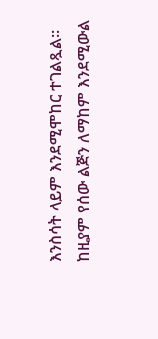እንስሳት ላይም እንደሚሞከር ተገልጿል።
ከዚያም የሰው ልጅን ለማከም እንደሚውል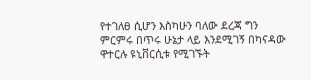የተገለፀ ሲሆን እስካሁን ባለው ደረጃ ግን ምርምሩ በጥሩ ሁኔታ ላይ እንደሚገኝ በካናዳው ዋተርሉ ዩኒቨርሲቱ የሚገኙት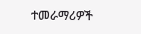ተመራማሪዎች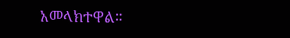አመላክተዋል።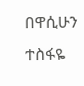በዋሲሁን ተስፋዬ